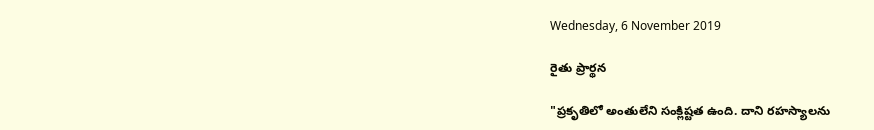Wednesday, 6 November 2019

రైతు ప్రార్థన

"ప్రకృతిలో అంతులేని సంక్లిష్టత ఉంది. దాని రహస్యాలను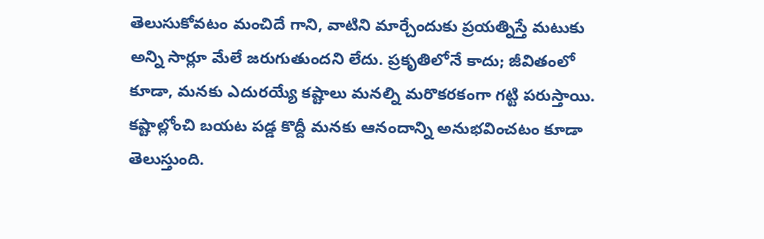తెలుసుకోవటం మంచిదే గాని, వాటిని మార్చేందుకు ప్రయత్నిస్తే మటుకు అన్ని సార్లూ మేలే జరుగుతుందని లేదు. ప్రకృతిలోనే కాదు; జీవితంలో కూడా, మనకు ఎదురయ్యే కష్టాలు మనల్ని మరొకరకంగా గట్టి పరుస్తాయి. కష్టాల్లోంచి బయట పడ్డ కొద్దీ మనకు ఆనందాన్ని అనుభవించటం కూడా తెలుస్తుంది.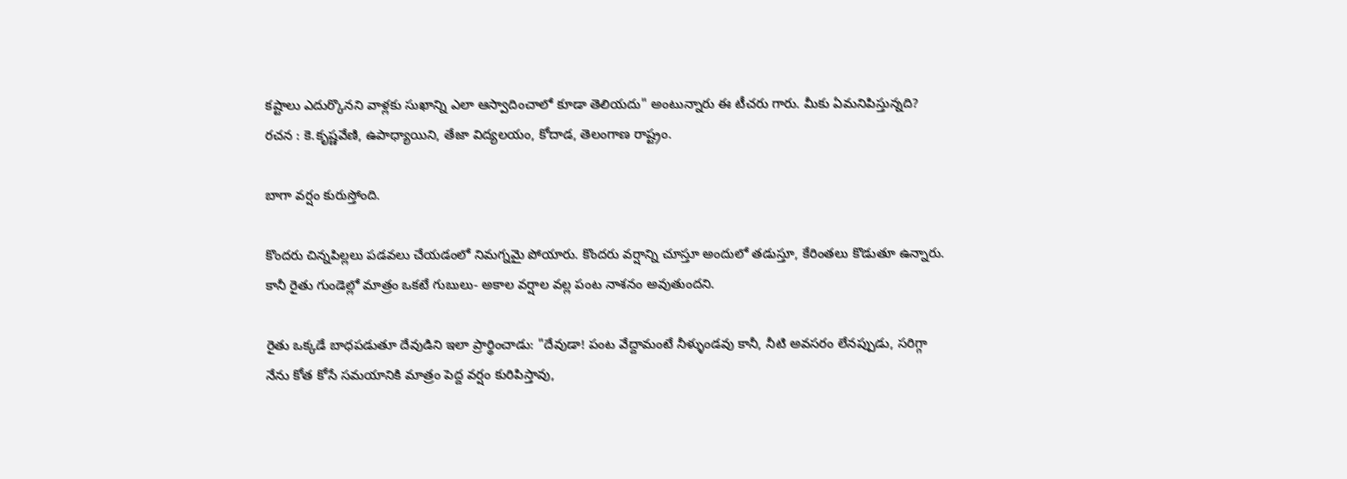కష్టాలు ఎదుర్కొనని వాళ్లకు సుఖాన్ని ఎలా ఆస్వాదించాలో కూడా తెలియదు" అంటున్నారు ఈ టీచరు గారు. మీకు ఏమనిపిస్తున్నది?
రచన : కె.కృష్ణవేణి, ఉపాధ్యాయిని, తేజా విద్యలయం, కోదాడ, తెలంగాణ రాష్ట్రం.

బాగా వర్షం కురుస్తోంది.

కొందరు చిన్నపిల్లలు పడవలు చేయడంలో నిమగ్నమై పోయారు. కొందరు వర్షాన్ని చూస్తూ అందులో తడుస్తూ, కేరింతలు కొడుతూ ఉన్నారు. కానీ రైతు గుండెల్లో మాత్రం ఒకటే గుబులు- అకాల వర్షాల వల్ల పంట నాశనం అవుతుందని.

రైతు ఒక్కడే బాధపడుతూ దేవుడిని ఇలా ప్రార్థించాడు: "దేవుడా! పంట వేద్దామంటే నీళ్ళుండవు కానీ, నీటి అవసరం లేనప్పుడు, సరిగ్గా నేను కోత కోసే సమయానికి మాత్రం పెద్ద వర్షం కురిపిస్తావు,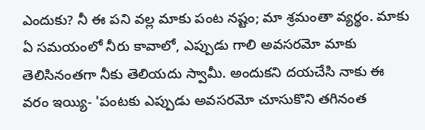ఎందుకు? నీ ఈ పని వల్ల మాకు పంట నష్టం; మా శ్రమంతా వ్యర్థం. మాకు ఏ సమయంలో నీరు కావాలో, ఎప్పుడు గాలి అవసరమో మాకు తెలిసినంతగా నీకు తెలియదు స్వామీ. అందుకని దయచేసి నాకు ఈ వరం ఇయ్యి- 'పంటకు ఎప్పుడు అవసరమో చూసుకొని తగినంత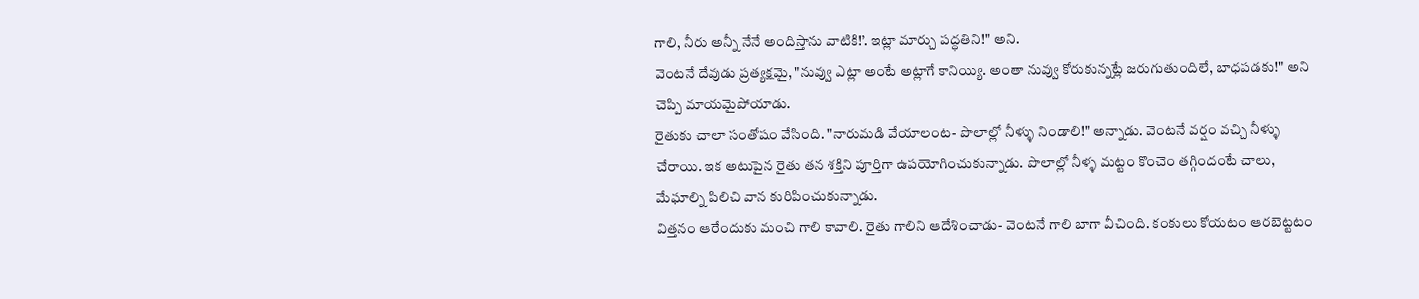గాలి, నీరు అన్నీ నేనే అందిస్తాను వాటికి!’. ఇట్లా మార్చు పద్ధతిని!" అని.
వెంటనే దేవుడు ప్రత్యక్షమై, "నువ్వు ఎట్లా అంటే అట్లాగే కానియ్యి. అంతా నువ్వు కోరుకున్నట్లే జరుగుతుందిలే, బాధపడకు!" అని చెప్పి మాయమైపోయాడు.
రైతుకు చాలా సంతోషం వేసింది. "నారుమడి వేయాలంట- పొలాల్లో నీళ్ళు నిండాలి!" అన్నాడు. వెంటనే వర్షం వచ్చి నీళ్ళు చేరాయి. ఇక అటుపైన రైతు తన శక్తిని పూర్తిగా ఉపయోగించుకున్నాడు. పొలాల్లో నీళ్ళ మట్టం కొంచెం తగ్గిందంటే చాలు, మేఘాల్ని పిలిచి వాన కురిపించుకున్నాడు.
విత్తనం ఆరేందుకు మంచి గాలి కావాలి. రైతు గాలిని ఆదేశించాడు- వెంటనే గాలి బాగా వీచింది. కంకులు కోయటం ఆరబెట్టటం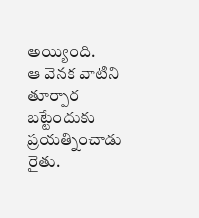అయ్యింది.
ఆ వెనక వాటిని తూర్పార బట్టేందుకు ప్రయత్నించాడు రైతు.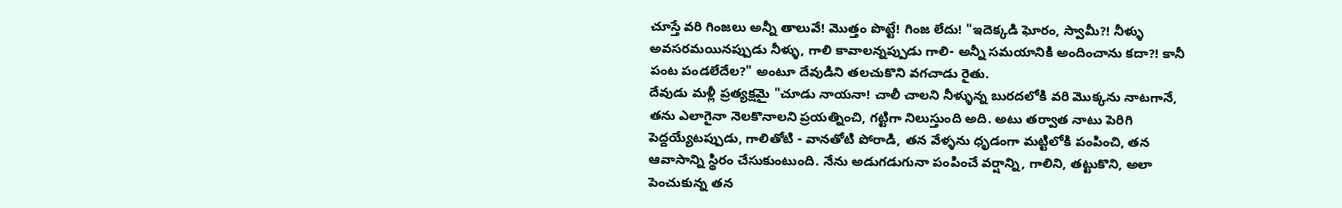చూస్తే వరి గింజలు అన్నీ‌ తాలువే! మొత్తం పొట్టే! గింజ లేదు! "ఇదెక్కడి ఘోరం, స్వామీ?! నీళ్ళు అవసరమయినప్పుడు నీళ్ళు, గాలి కావాలన్నప్పుడు గాలి- అన్నీ సమయానికి అందించాను కదా?! కానీ పంట పండలేదేల?" అంటూ దేవుడిని తలచుకొని వగచాడు రైతు.
దేవుడు మళ్లీ ప్రత్యక్షమై "చూడు నాయనా! చాలీ చాలని నీళ్ళున్న బురదలోకి వరి మొక్కను నాటగానే, తను ఎలాగైనా నెలకొనాలని ప్రయత్నించి, గట్టిగా నిలుస్తుంది అది. అటు తర్వాత నాటు పెరిగి పెద్దయ్యేటప్పుడు, గాలితోటి - వానతోటి పోరాడి, తన వేళ్ళను ధృడంగా మట్టిలోకి పంపించి, తన ఆవాసాన్ని స్థిరం చేసుకుంటుంది. నేను అడుగడుగునా పంపించే వర్షాన్ని, గాలిని, తట్టుకొని, అలా పెంచుకున్న తన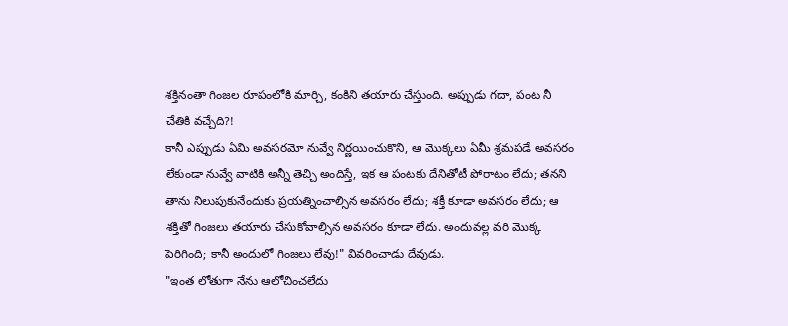శక్తినంతా గింజల రూపంలోకి మార్చి, కంకిని తయారు చేస్తుంది. అప్పుడు గదా, పంట నీ చేతికి వచ్చేది?!
కానీ ఎప్పుడు ఏమి అవసరమో నువ్వే నిర్ణయించుకొని, ఆ మొక్కలు ఏమీ శ్రమపడే అవసరం లేకుండా నువ్వే వాటికి అన్నీ తెచ్చి అందిస్తే, ఇక ఆ పంటకు దేనితోటీ పోరాటం లేదు; తనని తాను నిలుపుకునేందుకు ప్రయత్నించాల్సిన అవసరం లేదు; శక్తీ కూడా అవసరం లేదు; ఆ శక్తితో గింజలు తయారు చేసుకోవాల్సిన అవసరం కూడా లేదు. అందువల్ల వరి మొక్క పెరిగింది; కానీ అందులో గింజలు లేవు!" వివరించాడు దేవుడు.
"ఇంత లోతుగా నేను ఆలోచించలేదు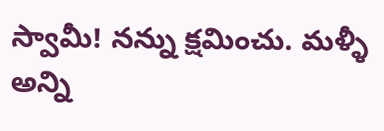స్వామీ! నన్ను క్షమించు. మళ్ళీ అన్ని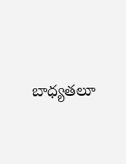బాధ్యతలూ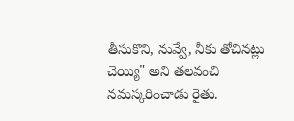తీసుకొని, నువ్వే, నీకు తోచినట్లు చెయ్యి" అని తలవంచి నమస్కరించాడు రైతు.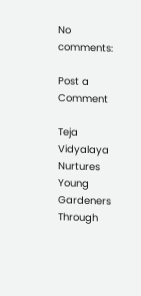No comments:

Post a Comment

Teja Vidyalaya Nurtures Young Gardeners Through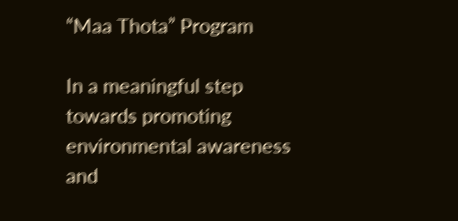“Maa Thota” Program

In a meaningful step towards promoting environmental awareness and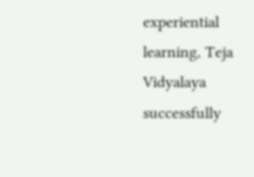experiential learning, Teja Vidyalaya successfully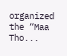organized the “Maa Tho...